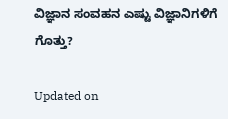ವಿಜ್ಞಾನ ಸಂವಹನ ಎಷ್ಟು ವಿಜ್ಞಾನಿಗಳಿಗೆ ಗೊತ್ತು?

Updated on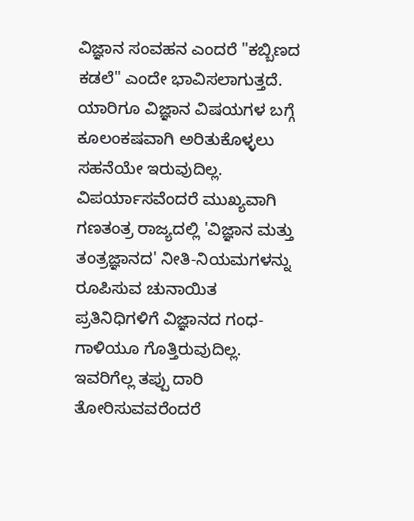ವಿಜ್ಞಾನ ಸಂವಹನ ಎಂದರೆ "ಕಬ್ಬಿಣದ ಕಡಲೆ" ಎಂದೇ ಭಾವಿಸಲಾಗುತ್ತದೆ. ಯಾರಿಗೂ ವಿಜ್ಞಾನ ವಿಷಯಗಳ ಬಗ್ಗೆ ಕೂಲಂಕಷವಾಗಿ ಅರಿತುಕೊಳ್ಳಲು ಸಹನೆಯೇ ಇರುವುದಿಲ್ಲ. ವಿಪರ್ಯಾಸವೆಂದರೆ ಮುಖ್ಯವಾಗಿ ಗಣತಂತ್ರ ರಾಜ್ಯದಲ್ಲಿ 'ವಿಜ್ಞಾನ ಮತ್ತು ತಂತ್ರಜ್ಞಾನದ' ನೀತಿ-ನಿಯಮಗಳನ್ನು ರೂಪಿಸುವ ಚುನಾಯಿತ ಪ್ರತಿನಿಧಿಗಳಿಗೆ ವಿಜ್ಞಾನದ ಗಂಧ-ಗಾಳಿಯೂ ಗೊತ್ತಿರುವುದಿಲ್ಲ. ಇವರಿಗೆಲ್ಲ ತಪ್ಪು ದಾರಿ ತೋರಿಸುವವರೆಂದರೆ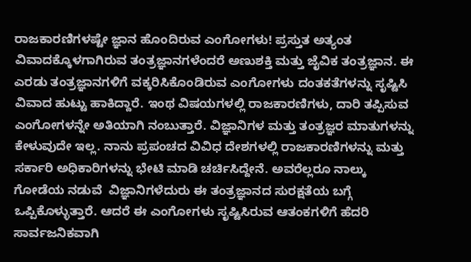ರಾಜಕಾರಣಿಗಳಷ್ಟೇ ಜ್ಞಾನ ಹೊಂದಿರುವ ಎಂಗೋಗಳು! ಪ್ರಸ್ತುತ ಅತ್ಯಂತ ವಿವಾದಕ್ಕೊಳಗಾಗಿರುವ ತಂತ್ರಜ್ಞಾನಗಳೆಂದರೆ ಅಣುಶಕ್ತಿ ಮತ್ತು ಜೈವಿಕ ತಂತ್ರಜ್ಞಾನ. ಈ ಎರಡು ತಂತ್ರಜ್ಞಾನಗಳಿಗೆ ವಕ್ಕರಿಸಿಕೊಂಡಿರುವ ಎಂಗೋಗಳು ದಂತಕತೆಗಳನ್ನು ಸೃಷ್ಟಿಸಿ ವಿವಾದ ಹುಟ್ಟು ಹಾಕಿದ್ದಾರೆ. ಇಂಥ ವಿಷಯಗಳಲ್ಲಿ ರಾಜಕಾರಣಿಗಳು, ದಾರಿ ತಪ್ಪಿಸುವ ಎಂಗೋಗಳನ್ನೇ ಅತಿಯಾಗಿ ನಂಬುತ್ತಾರೆ. ವಿಜ್ಞಾನಿಗಳ ಮತ್ತು ತಂತ್ರಜ್ಞರ ಮಾತುಗಳನ್ನು ಕೇಳುವುದೇ ಇಲ್ಲ. ನಾನು ಪ್ರಪಂಚದ ವಿವಿಧ ದೇಶಗಳಲ್ಲಿ ರಾಜಕಾರಣಿಗಳನ್ನು ಮತ್ತು ಸರ್ಕಾರಿ ಅಧಿಕಾರಿಗಳನ್ನು ಭೇಟಿ ಮಾಡಿ ಚರ್ಚಿಸಿದ್ದೇನೆ. ಅವರೆಲ್ಲರೂ ನಾಲ್ಕು ಗೋಡೆಯ ನಡುವೆ  ವಿಜ್ಞಾನಿಗಳೆದುರು ಈ ತಂತ್ರಜ್ಞಾನದ ಸುರಕ್ಷತೆಯ ಬಗ್ಗೆ ಒಪ್ಪಿಕೊಳ್ಳುತ್ತಾರೆ. ಆದರೆ ಈ ಎಂಗೋಗಳು ಸೃಷ್ಟಿಸಿರುವ ಆತಂಕಗಳಿಗೆ ಹೆದರಿ ಸಾರ್ವಜನಿಕವಾಗಿ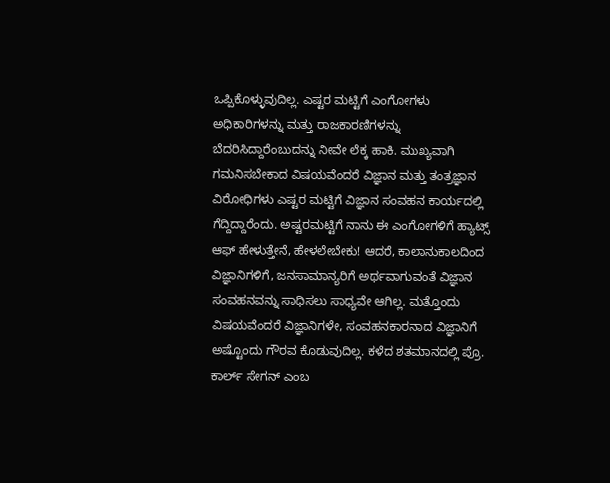ಒಪ್ಪಿಕೊಳ್ಳುವುದಿಲ್ಲ. ಎಷ್ಟರ ಮಟ್ಟಿಗೆ ಎಂಗೋಗಳು ಅಧಿಕಾರಿಗಳನ್ನು ಮತ್ತು ರಾಜಕಾರಣಿಗಳನ್ನು ಬೆದರಿಸಿದ್ದಾರೆಂಬುದನ್ನು ನೀವೇ ಲೆಕ್ಕ ಹಾಕಿ. ಮುಖ್ಯವಾಗಿ ಗಮನಿಸಬೇಕಾದ ವಿಷಯವೆಂದರೆ ವಿಜ್ಞಾನ ಮತ್ತು ತಂತ್ರಜ್ಞಾನ ವಿರೋಧಿಗಳು ಎಷ್ಟರ ಮಟ್ಟಿಗೆ ವಿಜ್ಞಾನ ಸಂವಹನ ಕಾರ್ಯದಲ್ಲಿ ಗೆದ್ದಿದ್ದಾರೆಂದು. ಅಷ್ಟರಮಟ್ಟಿಗೆ ನಾನು ಈ ಎಂಗೋಗಳಿಗೆ ಹ್ಯಾಟ್ಸ್ ಆಫ್ ಹೇಳುತ್ತೇನೆ, ಹೇಳಲೇಬೇಕು! ಆದರೆ, ಕಾಲಾನುಕಾಲದಿಂದ ವಿಜ್ಞಾನಿಗಳಿಗೆ, ಜನಸಾಮಾನ್ಯರಿಗೆ ಅರ್ಥವಾಗುವಂತೆ ವಿಜ್ಞಾನ ಸಂವಹನವನ್ನು ಸಾಧಿಸಲು ಸಾಧ್ಯವೇ ಆಗಿಲ್ಲ. ಮತ್ತೊಂದು ವಿಷಯವೆಂದರೆ ವಿಜ್ಞಾನಿಗಳೇ, ಸಂವಹನಕಾರನಾದ ವಿಜ್ಞಾನಿಗೆ ಅಷ್ಟೊಂದು ಗೌರವ ಕೊಡುವುದಿಲ್ಲ. ಕಳೆದ ಶತಮಾನದಲ್ಲಿ ಪ್ರೊ. ಕಾರ್ಲ್ ಸೇಗನ್ ಎಂಬ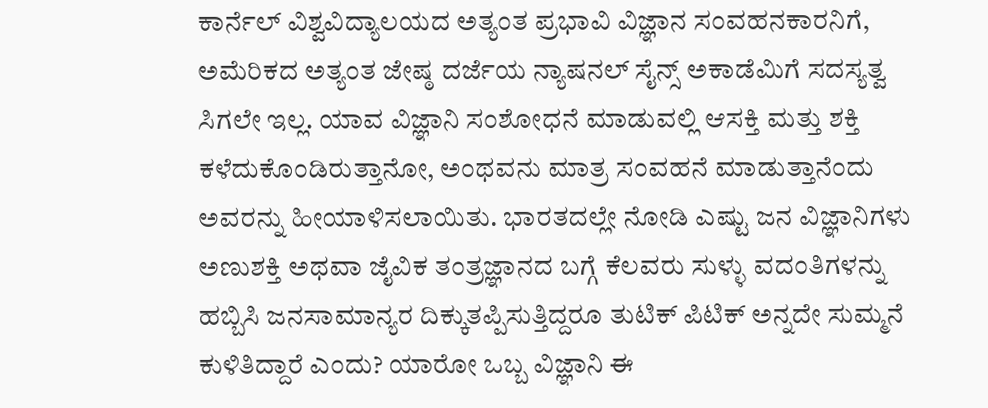ಕಾರ್ನೆಲ್ ವಿಶ್ವವಿದ್ಯಾಲಯದ ಅತ್ಯಂತ ಪ್ರಭಾವಿ ವಿಜ್ಞಾನ ಸಂವಹನಕಾರನಿಗೆ, ಅಮೆರಿಕದ ಅತ್ಯಂತ ಜೇಷ್ಠ ದರ್ಜೆಯ ನ್ಯಾಷನಲ್ ಸೈನ್ಸ್ ಅಕಾಡೆಮಿಗೆ ಸದಸ್ಯತ್ವ ಸಿಗಲೇ ಇಲ್ಲ. ಯಾವ ವಿಜ್ಞಾನಿ ಸಂಶೋಧನೆ ಮಾಡುವಲ್ಲಿ ಆಸಕ್ತಿ ಮತ್ತು ಶಕ್ತಿ ಕಳೆದುಕೊಂಡಿರುತ್ತಾನೋ, ಅಂಥವನು ಮಾತ್ರ ಸಂವಹನೆ ಮಾಡುತ್ತಾನೆಂದು ಅವರನ್ನು ಹೀಯಾಳಿಸಲಾಯಿತು. ಭಾರತದಲ್ಲೇ ನೋಡಿ ಎಷ್ಟು ಜನ ವಿಜ್ಞಾನಿಗಳು ಅಣುಶಕ್ತಿ ಅಥವಾ ಜೈವಿಕ ತಂತ್ರಜ್ಞಾನದ ಬಗ್ಗೆ ಕೆಲವರು ಸುಳ್ಳು ವದಂತಿಗಳನ್ನು ಹಬ್ಬಿಸಿ ಜನಸಾಮಾನ್ಯರ ದಿಕ್ಕುತಪ್ಪಿಸುತ್ತಿದ್ದರೂ ತುಟಿಕ್ ಪಿಟಿಕ್ ಅನ್ನದೇ ಸುಮ್ಮನೆ ಕುಳಿತಿದ್ದಾರೆ ಎಂದು? ಯಾರೋ ಒಬ್ಬ ವಿಜ್ಞಾನಿ ಈ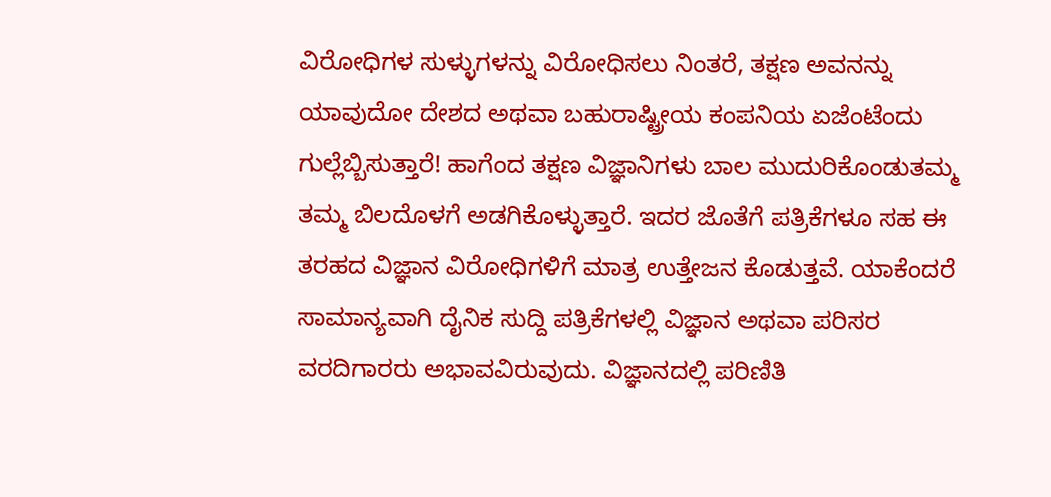ವಿರೋಧಿಗಳ ಸುಳ್ಳುಗಳನ್ನು ವಿರೋಧಿಸಲು ನಿಂತರೆ, ತಕ್ಷಣ ಅವನನ್ನು ಯಾವುದೋ ದೇಶದ ಅಥವಾ ಬಹುರಾಷ್ಟ್ರೀಯ ಕಂಪನಿಯ ಏಜೆಂಟೆಂದು ಗುಲ್ಲೆಬ್ಬಿಸುತ್ತಾರೆ! ಹಾಗೆಂದ ತಕ್ಷಣ ವಿಜ್ಞಾನಿಗಳು ಬಾಲ ಮುದುರಿಕೊಂಡುತಮ್ಮ ತಮ್ಮ ಬಿಲದೊಳಗೆ ಅಡಗಿಕೊಳ್ಳುತ್ತಾರೆ. ಇದರ ಜೊತೆಗೆ ಪತ್ರಿಕೆಗಳೂ ಸಹ ಈ ತರಹದ ವಿಜ್ಞಾನ ವಿರೋಧಿಗಳಿಗೆ ಮಾತ್ರ ಉತ್ತೇಜನ ಕೊಡುತ್ತವೆ. ಯಾಕೆಂದರೆ ಸಾಮಾನ್ಯವಾಗಿ ದೈನಿಕ ಸುದ್ದಿ ಪತ್ರಿಕೆಗಳಲ್ಲಿ ವಿಜ್ಞಾನ ಅಥವಾ ಪರಿಸರ ವರದಿಗಾರರು ಅಭಾವವಿರುವುದು. ವಿಜ್ಞಾನದಲ್ಲಿ ಪರಿಣಿತಿ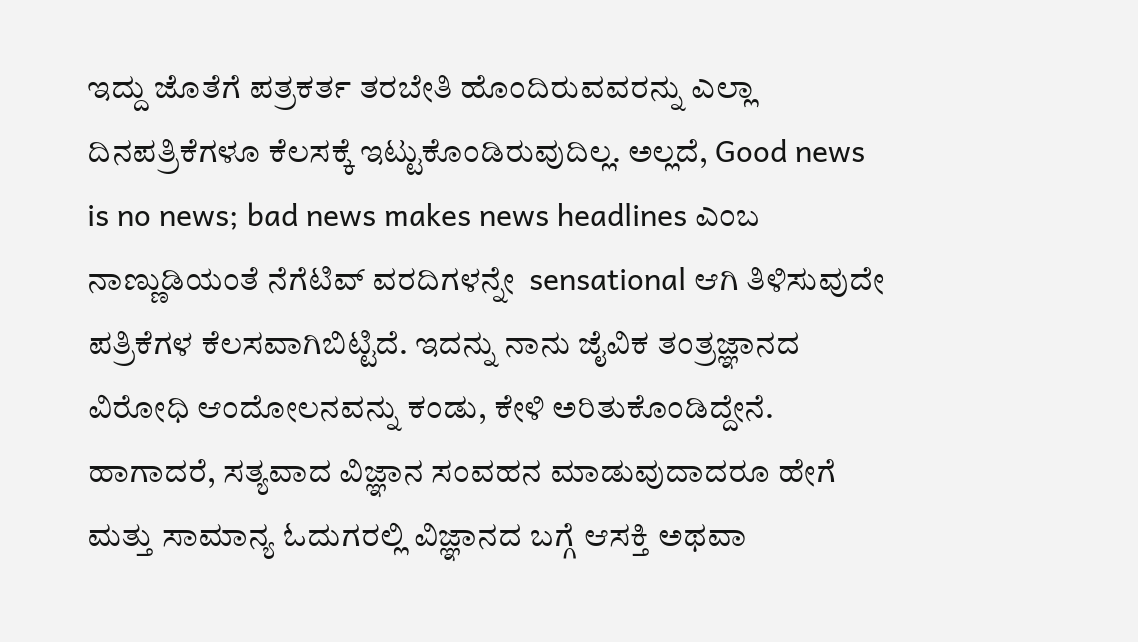ಇದ್ದು ಜೊತೆಗೆ ಪತ್ರಕರ್ತ ತರಬೇತಿ ಹೊಂದಿರುವವರನ್ನು ಎಲ್ಲಾ ದಿನಪತ್ರಿಕೆಗಳೂ ಕೆಲಸಕ್ಕೆ ಇಟ್ಟುಕೊಂಡಿರುವುದಿಲ್ಲ. ಅಲ್ಲದೆ, Good news is no news; bad news makes news headlines ಎಂಬ ನಾಣ್ಣುಡಿಯಂತೆ ನೆಗೆಟಿವ್ ವರದಿಗಳನ್ನೇ  sensational ಆಗಿ ತಿಳಿಸುವುದೇ ಪತ್ರಿಕೆಗಳ ಕೆಲಸವಾಗಿಬಿಟ್ಟಿದೆ. ಇದನ್ನು ನಾನು ಜೈವಿಕ ತಂತ್ರಜ್ಞಾನದ ವಿರೋಧಿ ಆಂದೋಲನವನ್ನು ಕಂಡು, ಕೇಳಿ ಅರಿತುಕೊಂಡಿದ್ದೇನೆ. ಹಾಗಾದರೆ, ಸತ್ಯವಾದ ವಿಜ್ಞಾನ ಸಂವಹನ ಮಾಡುವುದಾದರೂ ಹೇಗೆ ಮತ್ತು ಸಾಮಾನ್ಯ ಓದುಗರಲ್ಲಿ ವಿಜ್ಞಾನದ ಬಗ್ಗೆ ಆಸಕ್ತಿ ಅಥವಾ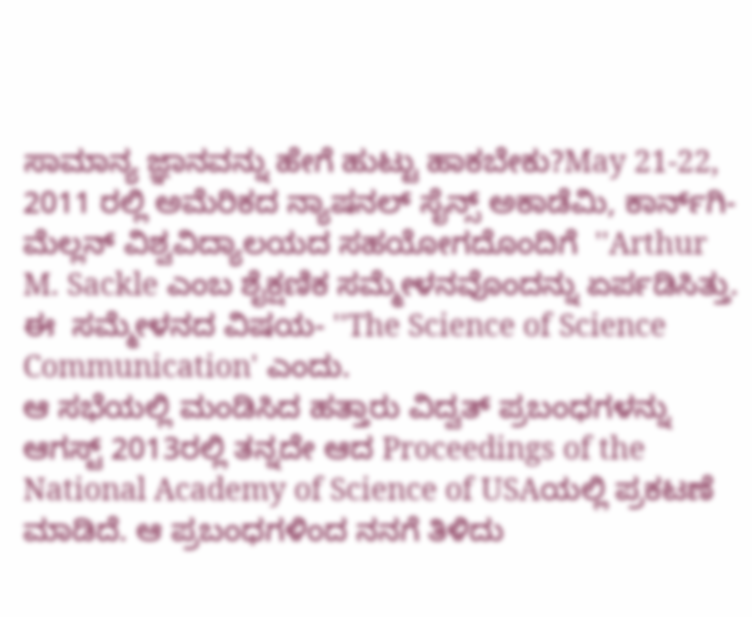ಸಾಮಾನ್ಯ ಜ್ಞಾನವನ್ನು ಹೇಗೆ ಹುಟ್ಟು ಹಾಕಬೇಕು?May 21-22, 2011 ರಲ್ಲಿ ಅಮೆರಿಕದ ನ್ಯಾಷನಲ್ ಸೈನ್ಸ್ ಅಕಾಡೆಮಿ, ಕಾರ್ನ್‌ಗಿ-ಮೆಲ್ಲನ್ ವಿಶ್ವವಿದ್ಯಾಲಯದ ಸಹಯೋಗದೊಂದಿಗೆ  ''Arthur M. Sackle ಎಂಬ ಶೈಕ್ಷಣಿಕ ಸಮ್ಮೇಳನವೊಂದನ್ನು ಏರ್ಪಡಿಸಿತ್ತು. ಈ  ಸಮ್ಮೇಳನದ ವಿಷಯ- ''The Science of Science Communication' ಎಂದು.
ಆ ಸಭೆಯಲ್ಲಿ ಮಂಡಿಸಿದ ಹತ್ತಾರು ವಿದ್ವತ್ ಪ್ರಬಂಧಗಳನ್ನು ಆಗಸ್ಟ್ 2013ರಲ್ಲಿ ತನ್ನದೇ ಆದ Proceedings of the National Academy of Science of USAಯಲ್ಲಿ ಪ್ರಕಟಣೆ ಮಾಡಿದೆ. ಆ ಪ್ರಬಂಧಗಳಿಂದ ನನಗೆ ತಿಳಿದು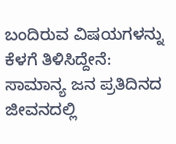ಬಂದಿರುವ ವಿಷಯಗಳನ್ನು ಕೆಳಗೆ ತಿಳಿಸಿದ್ದೇನೆ:  ಸಾಮಾನ್ಯ ಜನ ಪ್ರತಿದಿನದ ಜೀವನದಲ್ಲಿ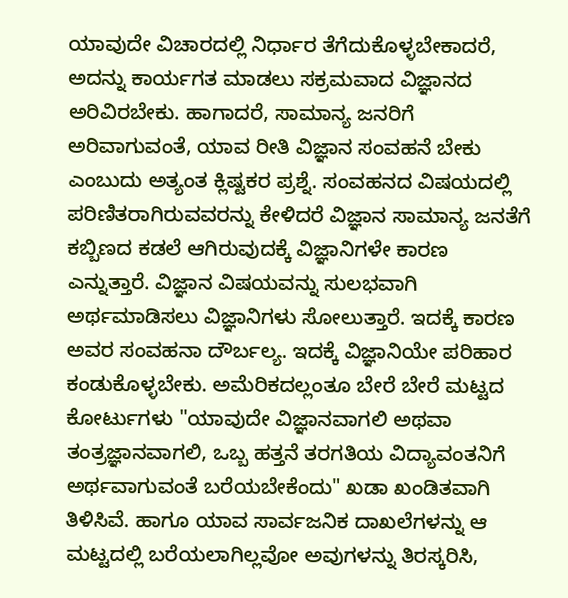ಯಾವುದೇ ವಿಚಾರದಲ್ಲಿ ನಿರ್ಧಾರ ತೆಗೆದುಕೊಳ್ಳಬೇಕಾದರೆ, ಅದನ್ನು ಕಾರ್ಯಗತ ಮಾಡಲು ಸಕ್ರಮವಾದ ವಿಜ್ಞಾನದ ಅರಿವಿರಬೇಕು. ಹಾಗಾದರೆ, ಸಾಮಾನ್ಯ ಜನರಿಗೆ ಅರಿವಾಗುವಂತೆ, ಯಾವ ರೀತಿ ವಿಜ್ಞಾನ ಸಂವಹನೆ ಬೇಕು ಎಂಬುದು ಅತ್ಯಂತ ಕ್ಲಿಷ್ಟಕರ ಪ್ರಶ್ನೆ. ಸಂವಹನದ ವಿಷಯದಲ್ಲಿ ಪರಿಣಿತರಾಗಿರುವವರನ್ನು ಕೇಳಿದರೆ ವಿಜ್ಞಾನ ಸಾಮಾನ್ಯ ಜನತೆಗೆ ಕಬ್ಬಿಣದ ಕಡಲೆ ಆಗಿರುವುದಕ್ಕೆ ವಿಜ್ಞಾನಿಗಳೇ ಕಾರಣ ಎನ್ನುತ್ತಾರೆ. ವಿಜ್ಞಾನ ವಿಷಯವನ್ನು ಸುಲಭವಾಗಿ ಅರ್ಥಮಾಡಿಸಲು ವಿಜ್ಞಾನಿಗಳು ಸೋಲುತ್ತಾರೆ. ಇದಕ್ಕೆ ಕಾರಣ ಅವರ ಸಂವಹನಾ ದೌರ್ಬಲ್ಯ. ಇದಕ್ಕೆ ವಿಜ್ಞಾನಿಯೇ ಪರಿಹಾರ ಕಂಡುಕೊಳ್ಳಬೇಕು. ಅಮೆರಿಕದಲ್ಲಂತೂ ಬೇರೆ ಬೇರೆ ಮಟ್ಟದ ಕೋರ್ಟುಗಳು "ಯಾವುದೇ ವಿಜ್ಞಾನವಾಗಲಿ ಅಥವಾ ತಂತ್ರಜ್ಞಾನವಾಗಲಿ, ಒಬ್ಬ ಹತ್ತನೆ ತರಗತಿಯ ವಿದ್ಯಾವಂತನಿಗೆ ಅರ್ಥವಾಗುವಂತೆ ಬರೆಯಬೇಕೆಂದು" ಖಡಾ ಖಂಡಿತವಾಗಿ ತಿಳಿಸಿವೆ. ಹಾಗೂ ಯಾವ ಸಾರ್ವಜನಿಕ ದಾಖಲೆಗಳನ್ನು ಆ ಮಟ್ಟದಲ್ಲಿ ಬರೆಯಲಾಗಿಲ್ಲವೋ ಅವುಗಳನ್ನು ತಿರಸ್ಕರಿಸಿ,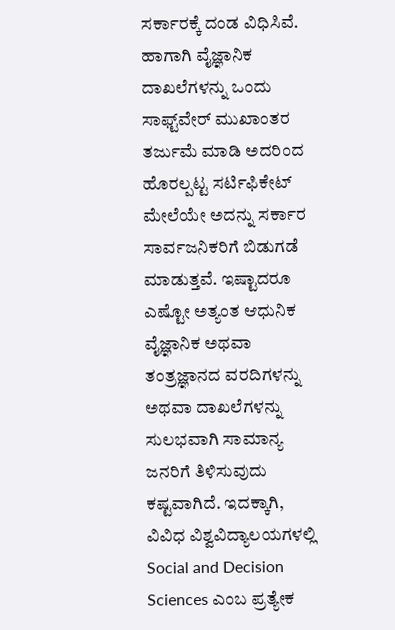ಸರ್ಕಾರಕ್ಕೆ ದಂಡ ವಿಧಿಸಿವೆ. ಹಾಗಾಗಿ ವೈಜ್ಞಾನಿಕ ದಾಖಲೆಗಳನ್ನು ಒಂದು ಸಾಫ್ಟ್‌ವೇರ್ ಮುಖಾಂತರ ತರ್ಜುಮೆ ಮಾಡಿ ಅದರಿಂದ ಹೊರಲ್ಪಟ್ಟ ಸರ್ಟಿಫಿಕೇಟ್ ಮೇಲೆಯೇ ಅದನ್ನು ಸರ್ಕಾರ ಸಾರ್ವಜನಿಕರಿಗೆ ಬಿಡುಗಡೆ ಮಾಡುತ್ತವೆ. ಇಷ್ಟಾದರೂ ಎಷ್ಟೋ ಅತ್ಯಂತ ಆಧುನಿಕ ವೈಜ್ಞಾನಿಕ ಅಥವಾ ತಂತ್ರಜ್ಞಾನದ ವರದಿಗಳನ್ನು ಅಥವಾ ದಾಖಲೆಗಳನ್ನು ಸುಲಭವಾಗಿ ಸಾಮಾನ್ಯ ಜನರಿಗೆ ತಿಳಿಸುವುದು ಕಷ್ಟವಾಗಿದೆ. ಇದಕ್ಕಾಗಿ, ವಿವಿಧ ವಿಶ್ವವಿದ್ಯಾಲಯಗಳಲ್ಲಿ Social and Decision Sciences ಎಂಬ ಪ್ರತ್ಯೇಕ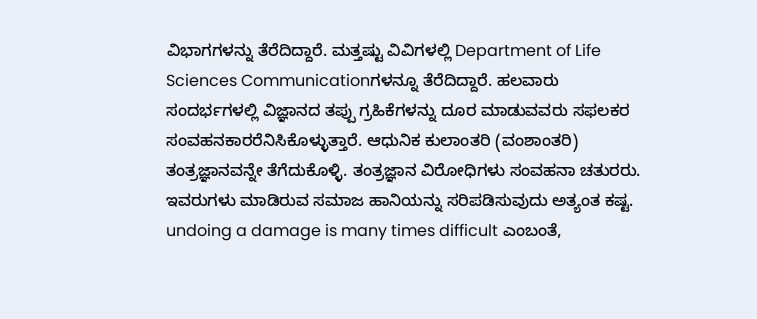ವಿಭಾಗಗಳನ್ನು ತೆರೆದಿದ್ದಾರೆ. ಮತ್ತಷ್ಟು ವಿವಿಗಳಲ್ಲಿ Department of Life Sciences Communicationಗಳನ್ನೂ ತೆರೆದಿದ್ದಾರೆ. ಹಲವಾರು ಸಂದರ್ಭಗಳಲ್ಲಿ ವಿಜ್ಞಾನದ ತಪ್ಪು ಗ್ರಹಿಕೆಗಳನ್ನು ದೂರ ಮಾಡುವವರು ಸಫಲಕರ ಸಂವಹನಕಾರರೆನಿಸಿಕೊಳ್ಳುತ್ತಾರೆ. ಆಧುನಿಕ ಕುಲಾಂತರಿ (ವಂಶಾಂತರಿ) ತಂತ್ರಜ್ಞಾನವನ್ನೇ ತೆಗೆದುಕೊಳ್ಳಿ. ತಂತ್ರಜ್ಞಾನ ವಿರೋಧಿಗಳು ಸಂವಹನಾ ಚತುರರು. ಇವರುಗಳು ಮಾಡಿರುವ ಸಮಾಜ ಹಾನಿಯನ್ನು ಸರಿಪಡಿಸುವುದು ಅತ್ಯಂತ ಕಷ್ಟ. undoing a damage is many times difficult ಎಂಬಂತೆ,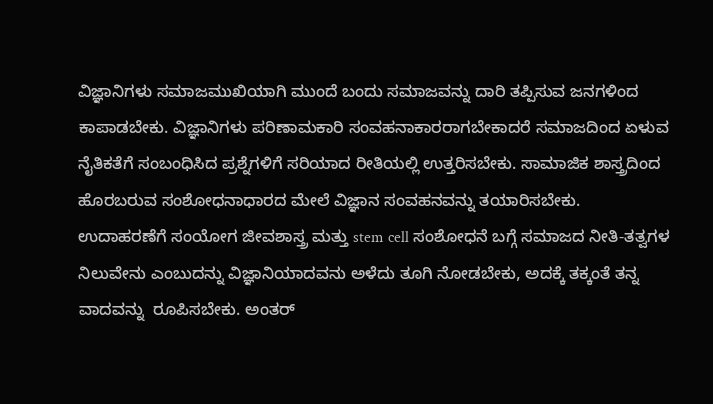ವಿಜ್ಞಾನಿಗಳು ಸಮಾಜಮುಖಿಯಾಗಿ ಮುಂದೆ ಬಂದು ಸಮಾಜವನ್ನು ದಾರಿ ತಪ್ಪಿಸುವ ಜನಗಳಿಂದ ಕಾಪಾಡಬೇಕು. ವಿಜ್ಞಾನಿಗಳು ಪರಿಣಾಮಕಾರಿ ಸಂವಹನಾಕಾರರಾಗಬೇಕಾದರೆ ಸಮಾಜದಿಂದ ಏಳುವ ನೈತಿಕತೆಗೆ ಸಂಬಂಧಿಸಿದ ಪ್ರಶ್ನೆಗಳಿಗೆ ಸರಿಯಾದ ರೀತಿಯಲ್ಲಿ ಉತ್ತರಿಸಬೇಕು. ಸಾಮಾಜಿಕ ಶಾಸ್ತ್ರದಿಂದ ಹೊರಬರುವ ಸಂಶೋಧನಾಧಾರದ ಮೇಲೆ ವಿಜ್ಞಾನ ಸಂವಹನವನ್ನು ತಯಾರಿಸಬೇಕು.
ಉದಾಹರಣೆಗೆ ಸಂಯೋಗ ಜೀವಶಾಸ್ತ್ರ ಮತ್ತು stem cell ಸಂಶೋಧನೆ ಬಗ್ಗೆ ಸಮಾಜದ ನೀತಿ-ತತ್ವಗಳ ನಿಲುವೇನು ಎಂಬುದನ್ನು ವಿಜ್ಞಾನಿಯಾದವನು ಅಳೆದು ತೂಗಿ ನೋಡಬೇಕು, ಅದಕ್ಕೆ ತಕ್ಕಂತೆ ತನ್ನ ವಾದವನ್ನು  ರೂಪಿಸಬೇಕು. ಅಂತರ್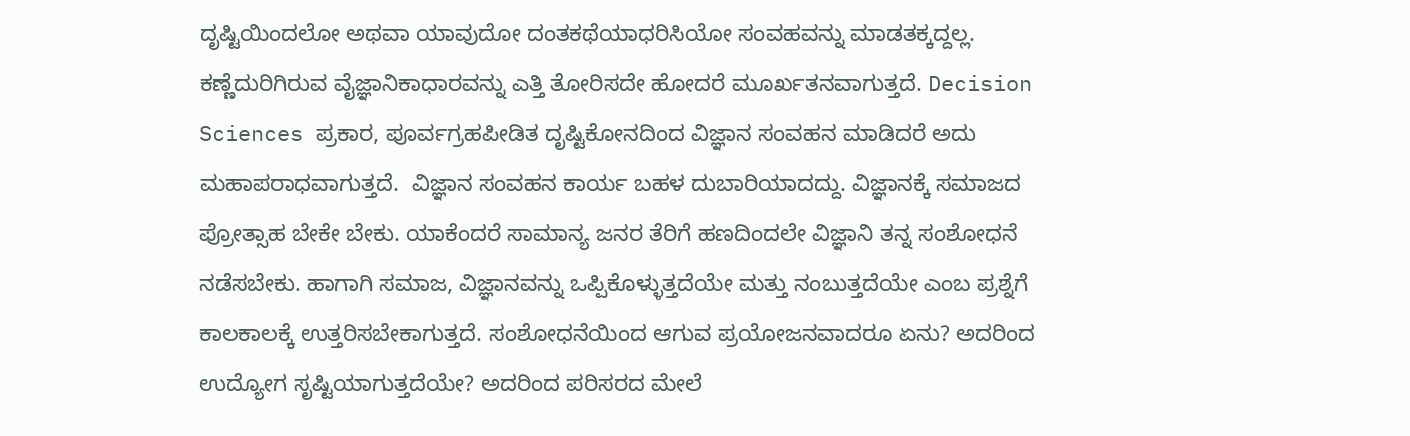ದೃಷ್ಟಿಯಿಂದಲೋ ಅಥವಾ ಯಾವುದೋ ದಂತಕಥೆಯಾಧರಿಸಿಯೋ ಸಂವಹವನ್ನು ಮಾಡತಕ್ಕದ್ದಲ್ಲ. ಕಣ್ಣೆದುರಿಗಿರುವ ವೈಜ್ಞಾನಿಕಾಧಾರವನ್ನು ಎತ್ತಿ ತೋರಿಸದೇ ಹೋದರೆ ಮೂರ್ಖತನವಾಗುತ್ತದೆ. Decision Sciences ಪ್ರಕಾರ, ಪೂರ್ವಗ್ರಹಪೀಡಿತ ದೃಷ್ಟಿಕೋನದಿಂದ ವಿಜ್ಞಾನ ಸಂವಹನ ಮಾಡಿದರೆ ಅದು ಮಹಾಪರಾಧವಾಗುತ್ತದೆ.  ವಿಜ್ಞಾನ ಸಂವಹನ ಕಾರ್ಯ ಬಹಳ ದುಬಾರಿಯಾದದ್ದು. ವಿಜ್ಞಾನಕ್ಕೆ ಸಮಾಜದ ಪ್ರೋತ್ಸಾಹ ಬೇಕೇ ಬೇಕು. ಯಾಕೆಂದರೆ ಸಾಮಾನ್ಯ ಜನರ ತೆರಿಗೆ ಹಣದಿಂದಲೇ ವಿಜ್ಞಾನಿ ತನ್ನ ಸಂಶೋಧನೆ ನಡೆಸಬೇಕು. ಹಾಗಾಗಿ ಸಮಾಜ, ವಿಜ್ಞಾನವನ್ನು ಒಪ್ಪಿಕೊಳ್ಳುತ್ತದೆಯೇ ಮತ್ತು ನಂಬುತ್ತದೆಯೇ ಎಂಬ ಪ್ರಶ್ನೆಗೆ ಕಾಲಕಾಲಕ್ಕೆ ಉತ್ತರಿಸಬೇಕಾಗುತ್ತದೆ. ಸಂಶೋಧನೆಯಿಂದ ಆಗುವ ಪ್ರಯೋಜನವಾದರೂ ಏನು? ಅದರಿಂದ ಉದ್ಯೋಗ ಸೃಷ್ಟಿಯಾಗುತ್ತದೆಯೇ? ಅದರಿಂದ ಪರಿಸರದ ಮೇಲೆ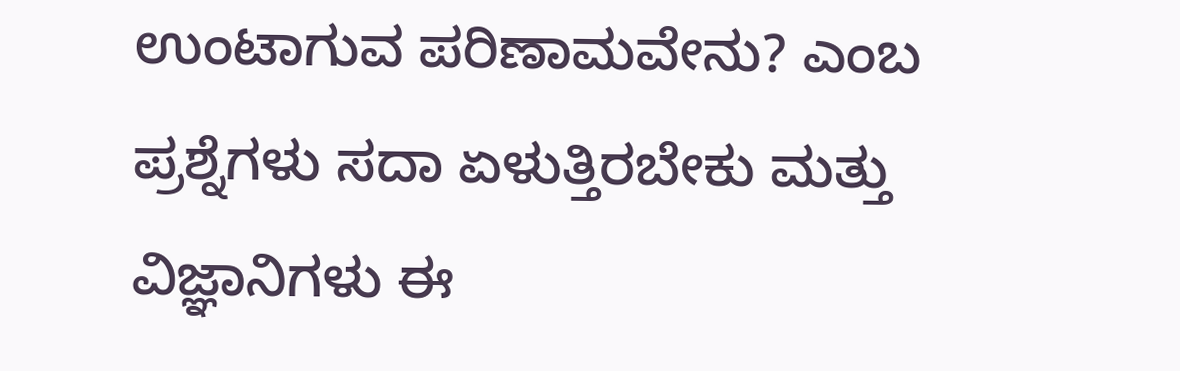ಉಂಟಾಗುವ ಪರಿಣಾಮವೇನು? ಎಂಬ ಪ್ರಶ್ನೆಗಳು ಸದಾ ಏಳುತ್ತಿರಬೇಕು ಮತ್ತು ವಿಜ್ಞಾನಿಗಳು ಈ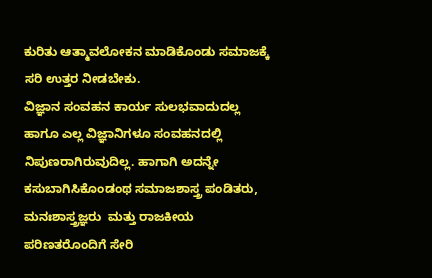ಕುರಿತು ಆತ್ಮಾವಲೋಕನ ಮಾಡಿಕೊಂಡು ಸಮಾಜಕ್ಕೆ ಸರಿ ಉತ್ತರ ನೀಡಬೇಕು.
ವಿಜ್ಞಾನ ಸಂವಹನ ಕಾರ್ಯ ಸುಲಭವಾದುದಲ್ಲ ಹಾಗೂ ಎಲ್ಲ ವಿಜ್ಞಾನಿಗಳೂ ಸಂವಹನದಲ್ಲಿ ನಿಪುಣರಾಗಿರುವುದಿಲ್ಲ. ಹಾಗಾಗಿ ಅದನ್ನೇ ಕಸುಬಾಗಿಸಿಕೊಂಡಂಥ ಸಮಾಜಶಾಸ್ತ್ರ ಪಂಡಿತರು, ಮನಃಶಾಸ್ತ್ರಜ್ಞರು  ಮತ್ತು ರಾಜಕೀಯ ಪರಿಣತರೊಂದಿಗೆ ಸೇರಿ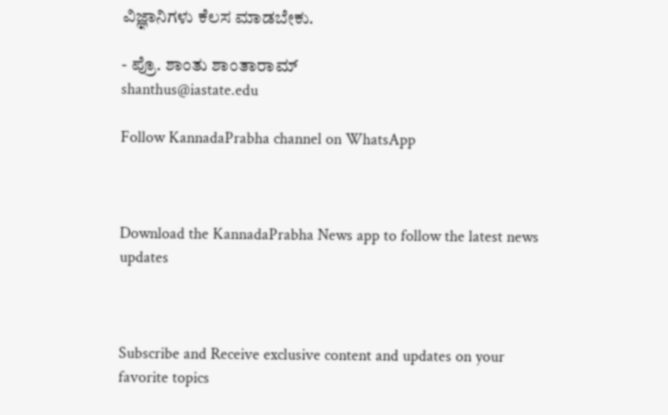ವಿಜ್ಞಾನಿಗಳು ಕೆಲಸ ಮಾಡಬೇಕು.

- ಪ್ರೊ. ಶಾಂತು ಶಾಂತಾರಾಮ್
shanthus@iastate.edu

Follow KannadaPrabha channel on WhatsApp



Download the KannadaPrabha News app to follow the latest news updates



Subscribe and Receive exclusive content and updates on your favorite topics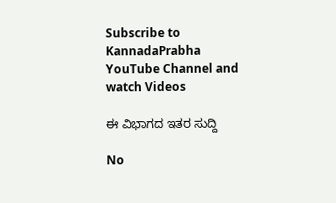Subscribe to KannadaPrabha YouTube Channel and watch Videos

ಈ ವಿಭಾಗದ ಇತರ ಸುದ್ದಿ

No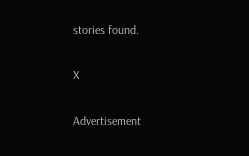stories found.

X

Advertisement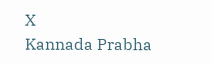X
Kannada Prabha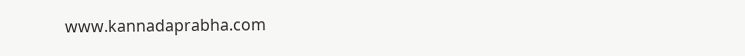www.kannadaprabha.com